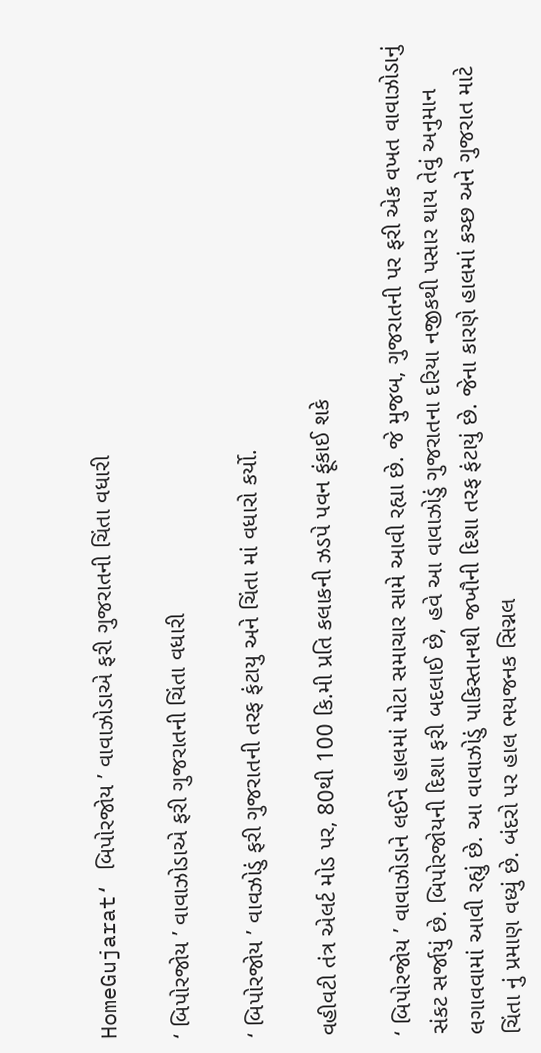HomeGujarat‘ બિપોરજોય ’ વાવાઝોડાએ ફરી ગુજરાતની ચિંતા વધારી

‘ બિપોરજોય ’ વાવાઝોડાએ ફરી ગુજરાતની ચિંતા વધારી

‘ બિપોરજોય ’ વાવઝોડું ફરી ગુજરાતની તરફ ફંટાયુ અને ચિંતા માં વધારો કર્યો.

વહીવટી તંત્ર એલર્ટ મોડ પર, 80થી 100 કિ.મી પ્રતિ કલાકની ઝડપે પવન ફૂંકાઈ શકે

‘ બિપોરજોય ’ વાવાઝોડાને લઈને હાલમાં મોટા સમાચાર સામે આવી રહ્યા છે. જે મુજબ, ગુજરાતની પર ફરી એક વખત વાવાઝોડાનું સંકટ સર્જાયું છે. બિપોરજોયની દિશા ફરી બદલાઈ છે, હવે આ વાવાઝોડું ગુજરાતના દરિયા નજીકથી પસાર થાય તેવું અનુમાન લગાવવામાં આવી રહ્યું છે. આ વાવાઝોડું પાકિસ્તાનથી જખૌની દિશા તરફ ફંટાયું છે. જેના કારણે હાલમાં કચ્છ અને ગુજરાત માટે ચિંતા નું પ્રમાણ વધ્યું છે. બંદરો પર હાલ ભયજનક સિગ્નલ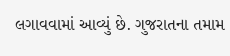લગાવવામાં આવ્યું છે. ગુજરાતના તમામ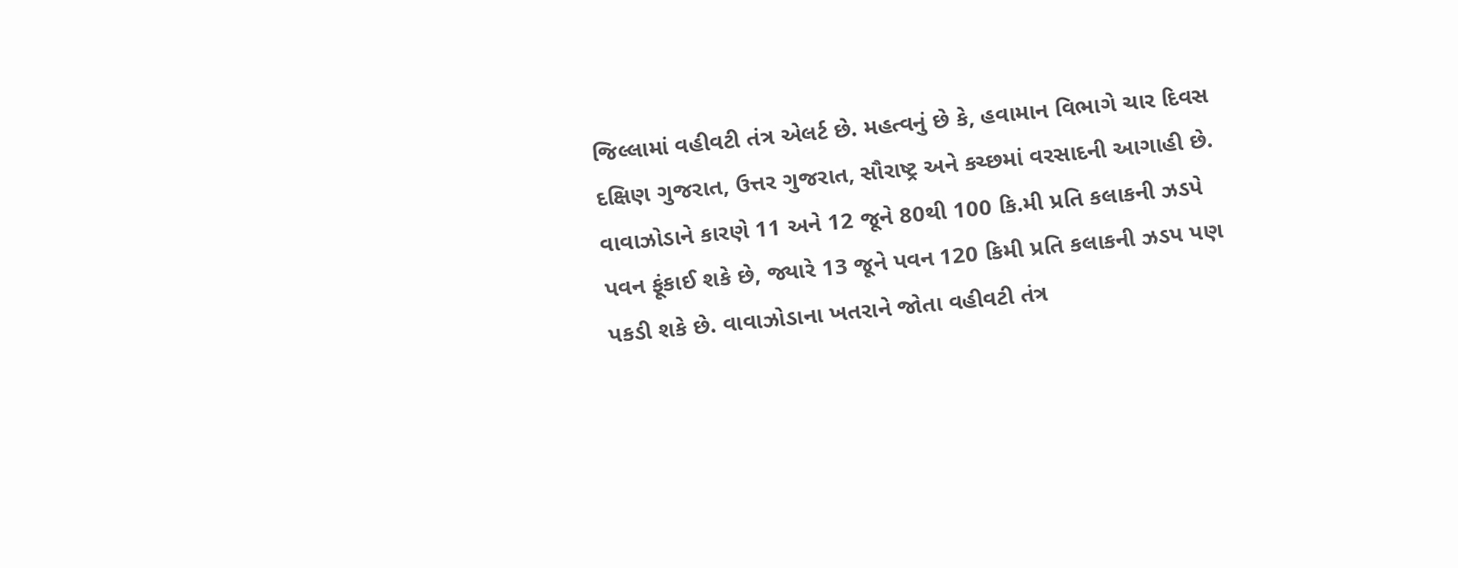જિલ્લામાં વહીવટી તંત્ર એલર્ટ છે. મહત્વનું છે કે, હવામાન વિભાગે ચાર દિવસ દક્ષિણ ગુજરાત, ઉત્તર ગુજરાત, સૌરાષ્ટ્ર અને કચ્છમાં વરસાદની આગાહી છે. વાવાઝોડાને કારણે 11 અને 12 જૂને 80થી 100 કિ.મી પ્રતિ કલાકની ઝડપે પવન ફૂંકાઈ શકે છે, જ્યારે 13 જૂને પવન 120 કિમી પ્રતિ કલાકની ઝડપ પણ પકડી શકે છે. વાવાઝોડાના ખતરાને જોતા વહીવટી તંત્ર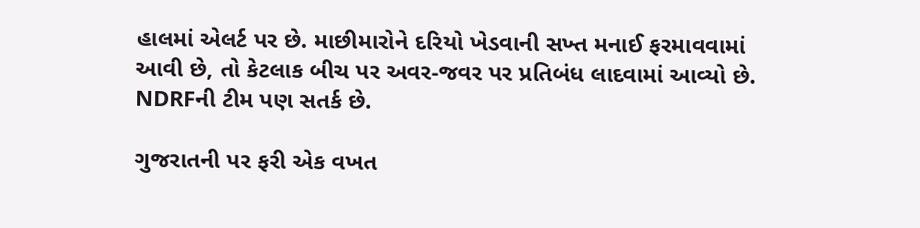હાલમાં એલર્ટ પર છે. માછીમારોને દરિયો ખેડવાની સખ્ત મનાઈ ફરમાવવામાં આવી છે, તો કેટલાક બીચ પર અવર-જવર પર પ્રતિબંધ લાદવામાં આવ્યો છે. NDRFની ટીમ પણ સતર્ક છે.

ગુજરાતની પર ફરી એક વખત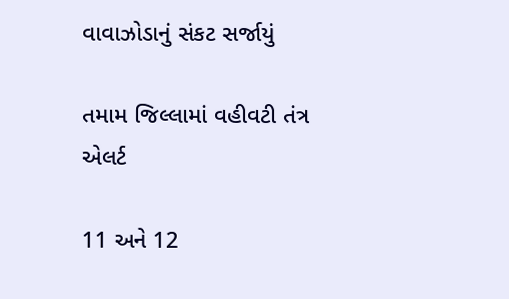વાવાઝોડાનું સંકટ સર્જાયું

તમામ જિલ્લામાં વહીવટી તંત્ર એલર્ટ

11 અને 12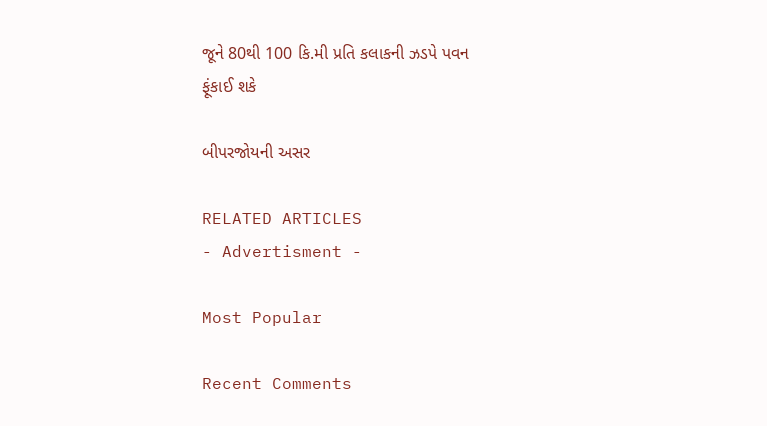જૂને 80થી 100 કિ.મી પ્રતિ કલાકની ઝડપે પવન ફૂંકાઈ શકે

બીપરજોયની અસર

RELATED ARTICLES
- Advertisment -

Most Popular

Recent Comments